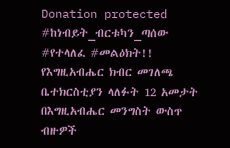Donation protected
#ከነብይት_ብርቱካን_ጣሰው #የተላለፈ #መልዕክት!!
የእግዚአብሔር ክብር መገለጫ ቤተክርስቲያን ላለፉት 12 አመታት በእግዚአብሔር መንግስት ውስጥ ብዙዎች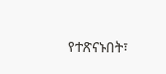የተጽናኑበት፣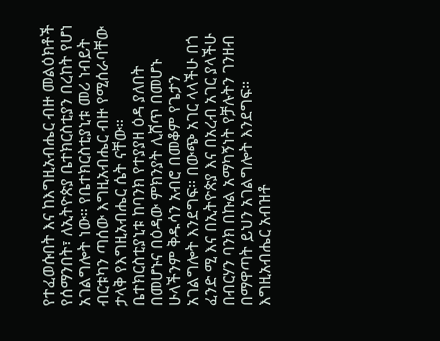የተፈወሱበት እና ከእግዚአብሔር ብዙ መልዕክቶች የሰማንበት፣ ለኢትዮጵያ ቤተክርስቲያን በረከት የሆነ አገልግሎት ነው። የቤተክርስቲያኒቱ መሪ ነብይት ብርቱካን ጣሰው እግዚአብሔር ብዙ የሚሰራባቸው ታላቅ የእግዚአብሔር ሴት ናቸው።
ቤተክርስቲያኒቱ ከባንክ የተያያዘ ዕዳ ያለበት በመሆኑና በዕዳው ምክንያት ሊሸጥ በመሆኑ ሁላችንም ቅዱሳን አብሮ በመቆም የጌታን አገልግሎት እንደግፍ። በውጭ አገር ላላችሁ በጎ ፈንድ ሚ እና በኢትዮጵያ እና በአረብ አገር ያላችሁ በብርሃን ባንክ በኩል አማካኝነት የቻሉትን ገንዘብ በማዋጣት ይህን አገልግሎት እንደግፍ።
እግዚአብሔር አብዝቶ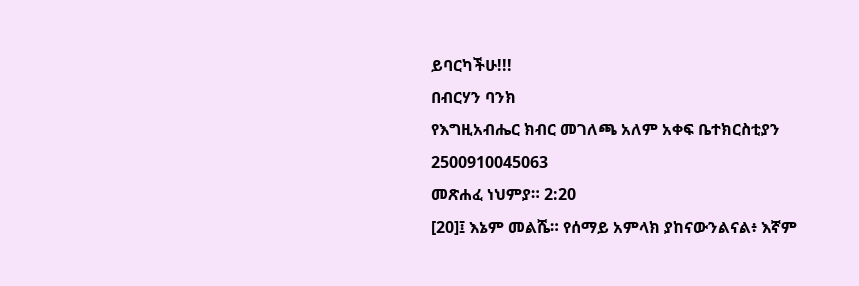ይባርካችሁ!!!
በብርሃን ባንክ
የእግዚአብሔር ክብር መገለጫ አለም አቀፍ ቤተክርስቲያን
2500910045063
መጽሐፈ ነህምያ። 2:20
[20]፤ እኔም መልሼ። የሰማይ አምላክ ያከናውንልናል፥ እኛም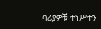ባሪያዎቹ ተነሥተን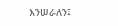እንሠራለን፤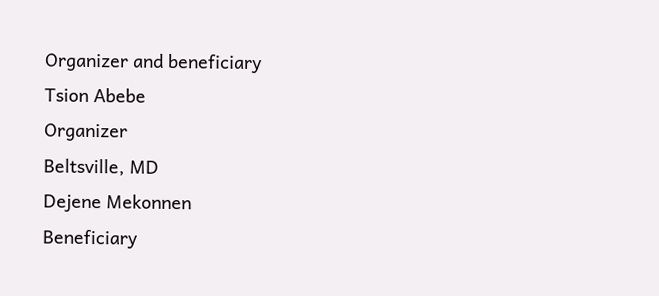Organizer and beneficiary
Tsion Abebe
Organizer
Beltsville, MD
Dejene Mekonnen
Beneficiary